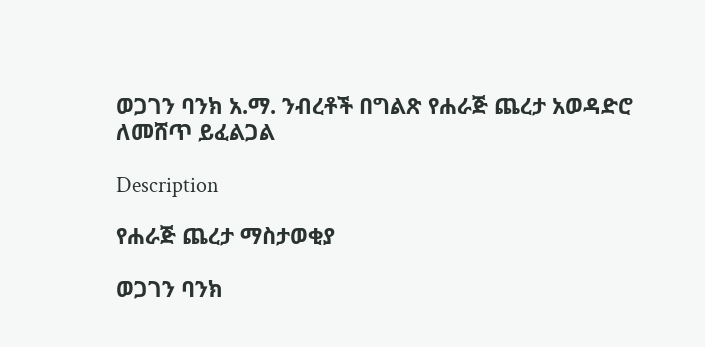ወጋገን ባንክ አ.ማ. ንብረቶች በግልጽ የሐራጅ ጨረታ አወዳድሮ ለመሸጥ ይፈልጋል

Description

የሐራጅ ጨረታ ማስታወቂያ

ወጋገን ባንክ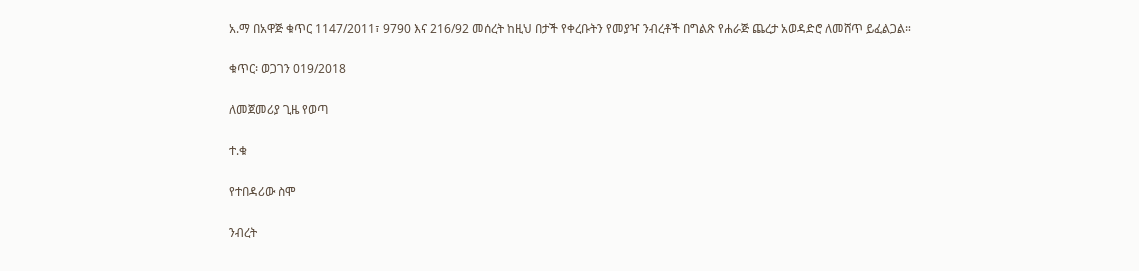አ.ማ በአዋጅ ቁጥር 1147/2011፣ 9790 እና 216/92 መሰረት ከዚህ በታች የቀረቡትን የመያዣ ንብረቶች በግልጽ የሐራጅ ጨረታ አወዳድሮ ለመሸጥ ይፈልጋል።

ቁጥር፡ ወጋገን 019/2018

ለመጀመሪያ ጊዜ የወጣ

ተ.ቁ

የተበዳሪው ስሞ

ንብረት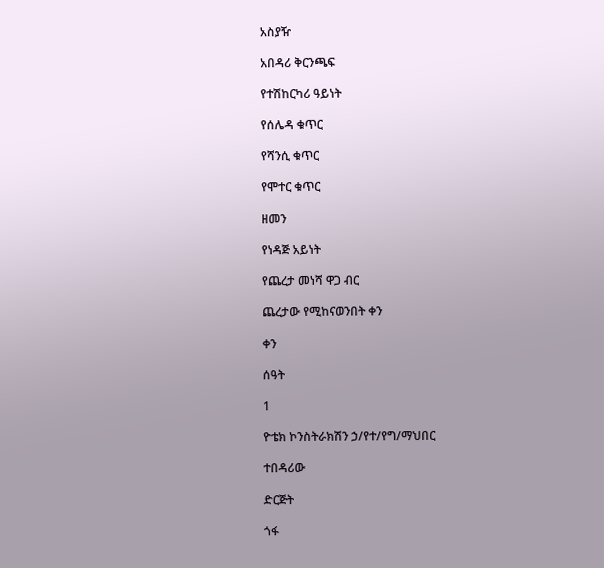አስያዥ

አበዳሪ ቅርንጫፍ

የተሽከርካሪ ዓይነት

የሰሌዳ ቁጥር

የሻንሲ ቁጥር

የሞተር ቁጥር

ዘመን

የነዳጅ አይነት

የጨረታ መነሻ ዋጋ ብር

ጨረታው የሚከናወንበት ቀን

ቀን

ሰዓት

1

ዮቴክ ኮንስትራክሽን ኃ/የተ/የግ/ማህበር

ተበዳሪው

ድርጅት

ጎፋ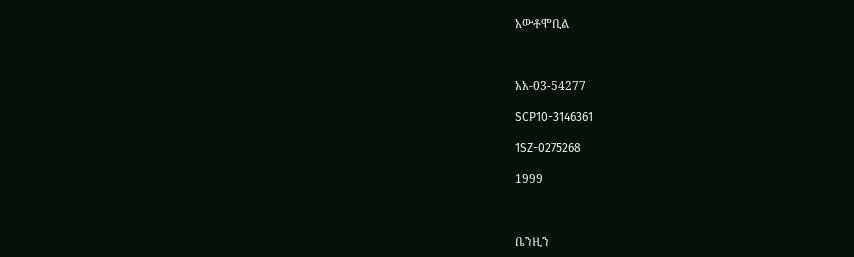አውቶሞቢል



አአ-03-54277

SCP10-3146361

1SZ-0275268

1999



ቤንዚን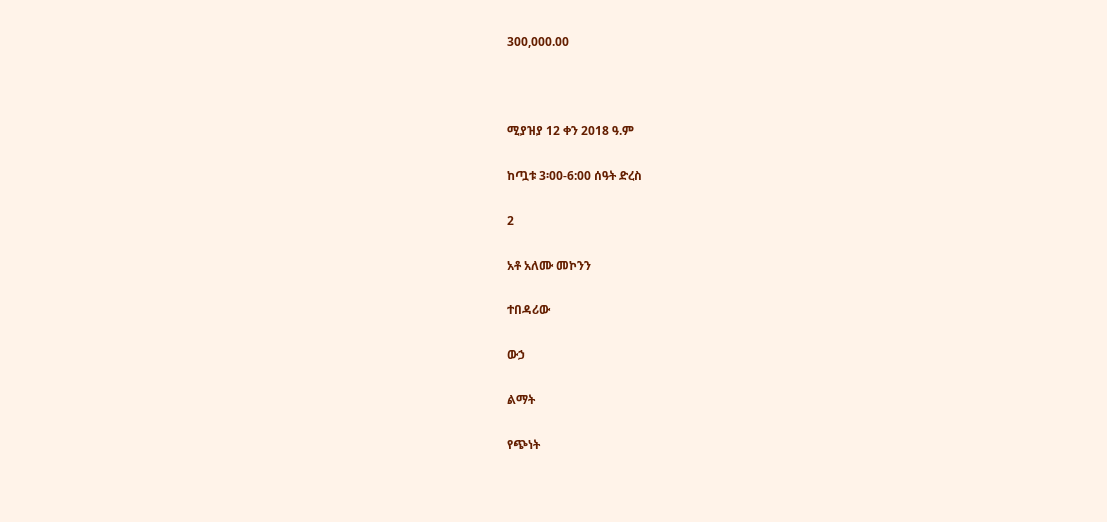300,000.00



ሚያዝያ 12 ቀን 2018 ዓ.ም

ከጧቱ 3፡00-6:00 ሰዓት ድረስ

2

አቶ አለሙ መኮንን

ተበዳሪው

ውኃ

ልማት

የጭነት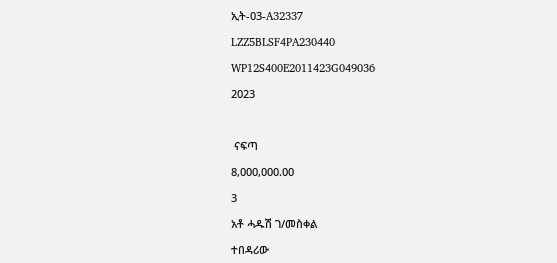ኢት-03-A32337

LZZ5BLSF4PA230440

WP12S400E2011423G049036

2023



 ናፍጣ

8,000,000.00

3

አቶ ሓዱሽ ገ/መስቀል

ተበዳሪው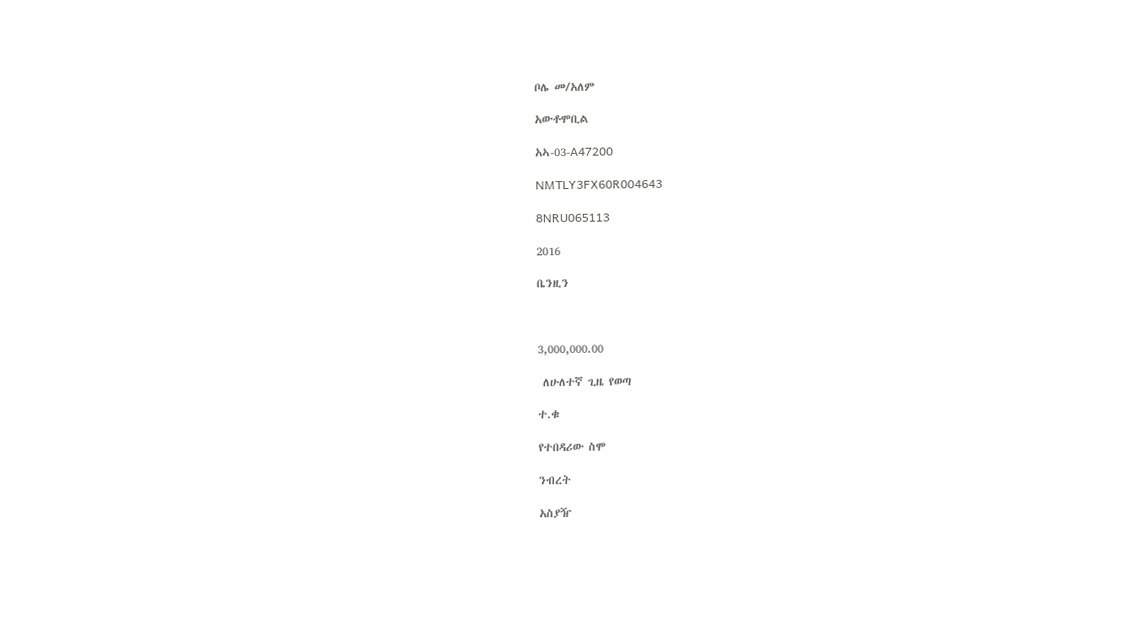ቦሌ መ/አለም

አውቶሞቢል

አኣ-03-A47200

NMTLY3FX60R004643

8NRU065113

2016

ቤንዚን



3,000,000.00

 ለሁለተኛ ጊዜ የወጣ

ተ.ቁ

የተበዳሪው ስሞ

ንብረት

አስያዥ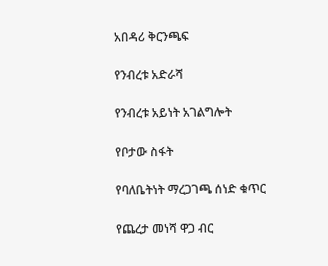አበዳሪ ቅርንጫፍ

የንብረቱ አድራሻ

የንብረቱ አይነት አገልግሎት

የቦታው ስፋት

የባለቤትነት ማረጋገጫ ሰነድ ቁጥር

የጨረታ መነሻ ዋጋ ብር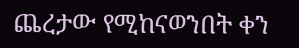ጨረታው የሚከናወንበት ቀን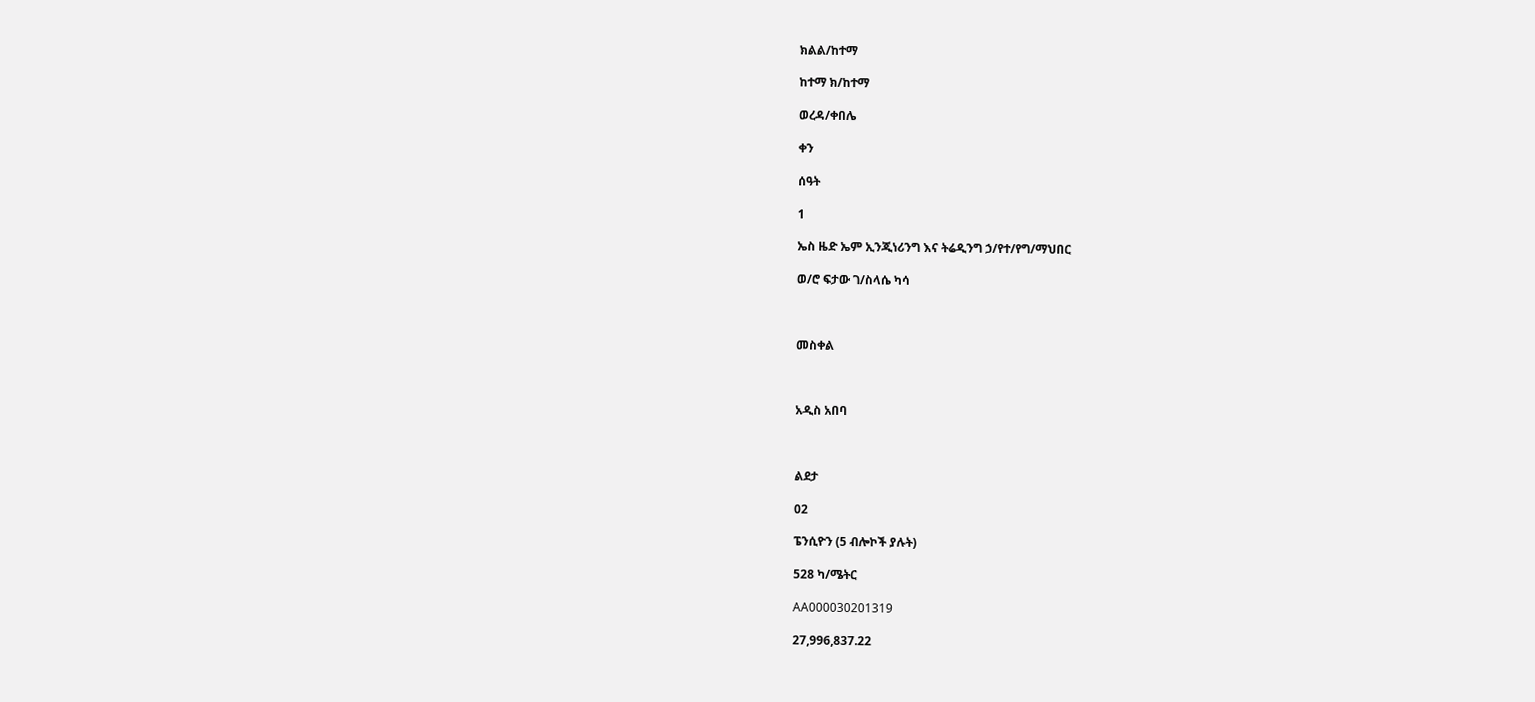ክልል/ከተማ

ከተማ ክ/ከተማ

ወረዳ/ቀበሌ

ቀን

ሰዓት

1

ኤስ ዜድ ኤም ኢንጂነሪንግ እና ትሬዲንግ ኃ/የተ/የግ/ማህበር

ወ/ሮ ፍታው ገ/ስላሴ ካሳ



መስቀል



አዲስ አበባ



ልደታ

02

ፔንሲዮን (5 ብሎኮች ያሉት)

528 ካ/ሜትር

AA000030201319

27,996,837.22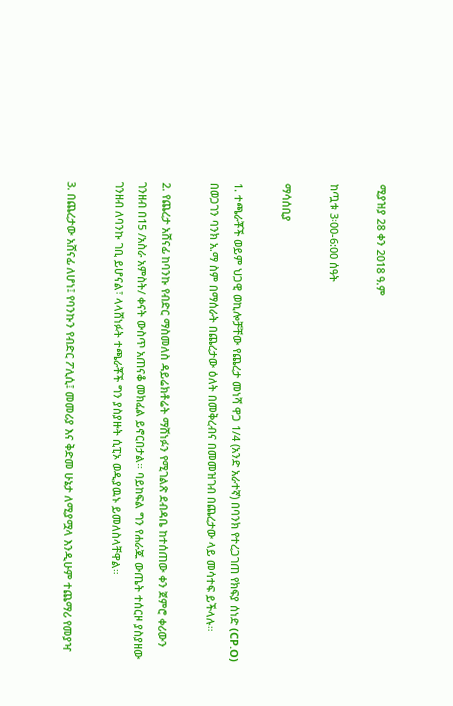ሚያዝያ 28 ቀን 2018 ዓ.ም

ከጧቱ 3፡00-6:00 ሰዓት

ማሳሰቢያ

1. ተጫራቾች ወይም ህጋዊ ወኪሎቻቸው የጨረታ መነሻ ዋጋ 1/4 (አንድ አራተኛ) በባንክ የተረጋገጠ የክፍያ ሰነድ (CP.O) በወጋገን ባንክ አ.ማ ስም በማሰራት በጨረታው ዕለት በመቅረብና በመመዝገብ በጨረታው ላይ መሳተፍ ይችላሉ።

2. የጨረታ አሸናፊ ከባንኩ የብድር ማስመለስ ዳይሬክቶሬት ማሸነፉን የሚገልጽ ደብዳቤ ከተሰጠው ቀን ጀምሮ ቀሪውን ገንዘብ በ15 /አስራ አምስት/ ቀናት ውስጥ አጠናቆ መክፈል ይኖርበታል። ባይከፍል ግን የሐራጁ ውጤት ተሰርዞ ያስያዘው ገንዘብ ለባንኩ ገቢ ይሆናል፣ ላላሸነፉት ተጫራቾች ግን ያስያዙት ሲፒኦ ወዲያዉኑ ይመለስላቸዋል።

3. በጨረታው አሸናፊ ለሆነ፤ የባንኩን የብድር ፖሊሲ፤ መመሪያ እና ቅድመ ሁኔታ ለሚያሟላ እንዲሁም ተጨማሪ የመያዣ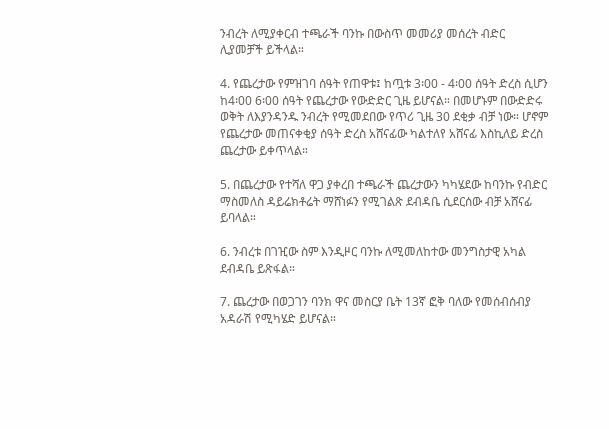ንብረት ለሚያቀርብ ተጫራች ባንኩ በውስጥ መመሪያ መሰረት ብድር ሊያመቻች ይችላል።

4. የጨረታው የምዝገባ ሰዓት የጠዋቱ፤ ከጧቱ 3፡00 - 4፡00 ሰዓት ድረስ ሲሆን ከ4፡00 6፡00 ሰዓት የጨረታው የውድድር ጊዜ ይሆናል። በመሆኑም በውድድሩ ወቅት ለእያንዳንዱ ንብረት የሚመደበው የጥሪ ጊዜ 30 ደቂቃ ብቻ ነው። ሆኖም የጨረታው መጠናቀቂያ ሰዓት ድረስ አሸናፊው ካልተለየ አሸናፊ እስኪለይ ድረስ ጨረታው ይቀጥላል።

5. በጨረታው የተሻለ ዋጋ ያቀረበ ተጫራች ጨረታውን ካካሄደው ከባንኩ የብድር ማስመለስ ዳይሬክቶሬት ማሸነፉን የሚገልጽ ደብዳቤ ሲደርሰው ብቻ አሸናፊ ይባላል።

6. ንብረቱ በገዢው ስም እንዲዞር ባንኩ ለሚመለከተው መንግስታዊ አካል ደብዳቤ ይጽፋል።

7. ጨረታው በወጋገን ባንክ ዋና መስርያ ቤት 13ኛ ፎቅ ባለው የመሰብሰብያ አዳራሽ የሚካሄድ ይሆናል።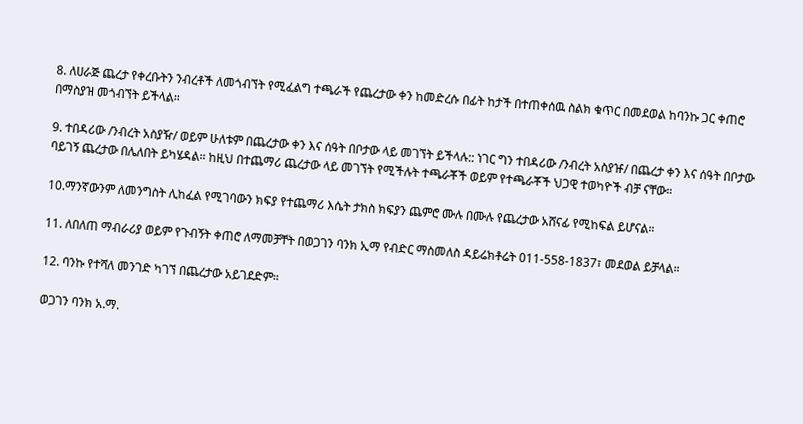8. ለሀራጅ ጨረታ የቀረቡትን ንብረቶች ለመጎብኘት የሚፈልግ ተጫራች የጨረታው ቀን ከመድረሱ በፊት ከታች በተጠቀሰዉ ስልክ ቁጥር በመደወል ከባንኩ ጋር ቀጠሮ በማስያዝ መጎብኘት ይችላል።

9. ተበዳሪው /ንብረት አስያዥ/ ወይም ሁለቱም በጨረታው ቀን እና ሰዓት በቦታው ላይ መገኘት ይችላሉ:: ነገር ግን ተበዳሪው /ንብረት አስያዡ/ በጨረታ ቀን እና ሰዓት በቦታው ባይገኝ ጨረታው በሌለበት ይካሄዳል። ከዚህ በተጨማሪ ጨረታው ላይ መገኘት የሚችሉት ተጫራቾች ወይም የተጫራቾች ህጋዊ ተወካዮች ብቻ ናቸው።

10.ማንኛውንም ለመንግስት ሊከፈል የሚገባውን ክፍያ የተጨማሪ እሴት ታክስ ክፍያን ጨምሮ ሙሉ በሙሉ የጨረታው አሸናፊ የሚከፍል ይሆናል።

11. ለበለጠ ማብራሪያ ወይም የጉብኝት ቀጠሮ ለማመቻቸት በወጋገን ባንክ ኢማ የብድር ማስመለስ ዳይሬክቶሬት 011-558-1837፣ መደወል ይቻላል።

12. ባንኩ የተሻለ መንገድ ካገኘ በጨረታው አይገደድም።

ወጋገን ባንክ አ.ማ.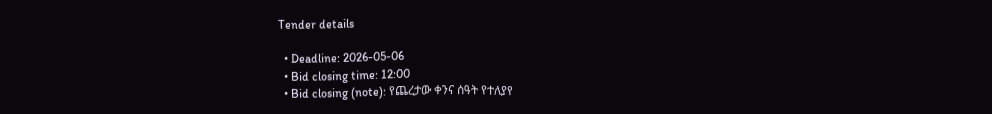Tender details

  • Deadline: 2026-05-06
  • Bid closing time: 12:00
  • Bid closing (note): የጨረታው ቀንና ሰዓት የተለያየ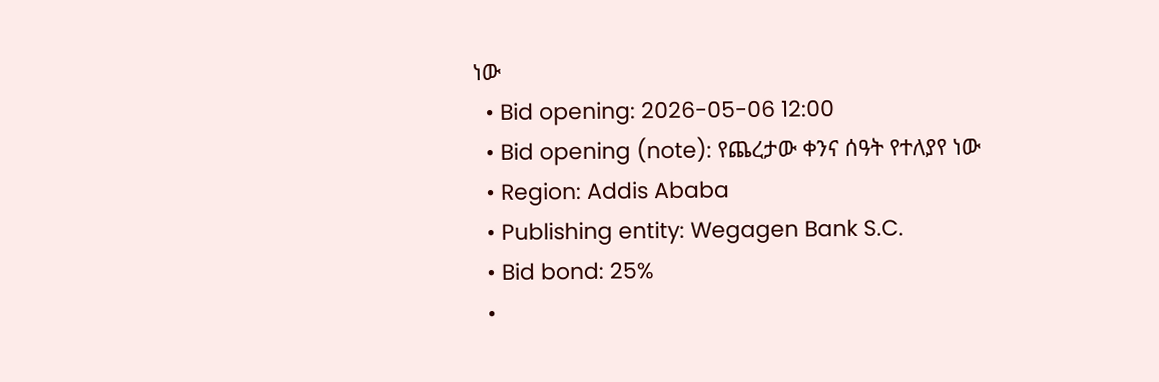ነው
  • Bid opening: 2026-05-06 12:00
  • Bid opening (note): የጨረታው ቀንና ሰዓት የተለያየ ነው
  • Region: Addis Ababa
  • Publishing entity: Wegagen Bank S.C.
  • Bid bond: 25%
  •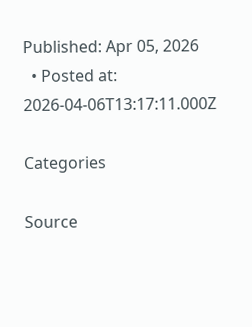Published: Apr 05, 2026
  • Posted at: 2026-04-06T13:17:11.000Z

Categories

Source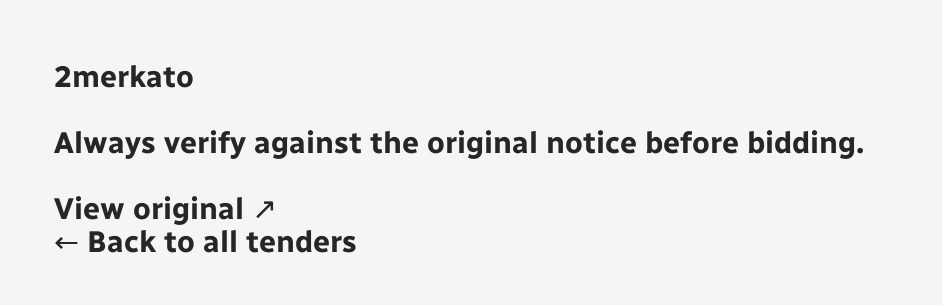2merkato

Always verify against the original notice before bidding.

View original ↗
← Back to all tenders